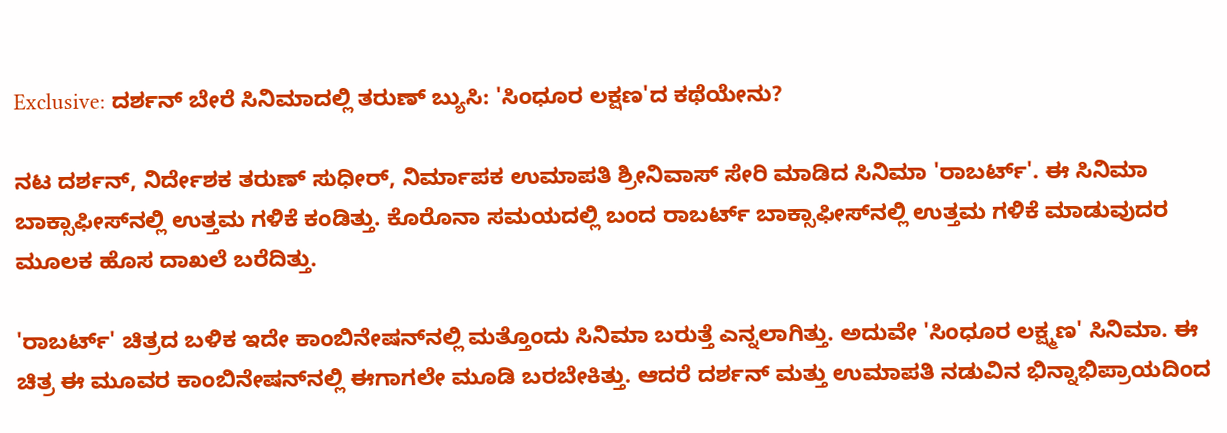Exclusive: ದರ್ಶನ್ ಬೇರೆ ಸಿನಿಮಾದಲ್ಲಿ ತರುಣ್ ಬ್ಯುಸಿ: 'ಸಿಂಧೂರ ಲಕ್ಷಣ'ದ ಕಥೆಯೇನು?

ನಟ ದರ್ಶನ್, ನಿರ್ದೇಶಕ ತರುಣ್ ಸುಧೀರ್, ನಿರ್ಮಾಪಕ ಉಮಾಪತಿ ಶ್ರೀನಿವಾಸ್ ಸೇರಿ ಮಾಡಿದ ಸಿನಿಮಾ 'ರಾಬರ್ಟ್'. ಈ ಸಿನಿಮಾ ಬಾಕ್ಸಾಫೀಸ್‌ನಲ್ಲಿ ಉತ್ತಮ ಗಳಿಕೆ ಕಂಡಿತ್ತು. ಕೊರೊನಾ ಸಮಯದಲ್ಲಿ ಬಂದ ರಾಬರ್ಟ್ ಬಾಕ್ಸಾಫೀಸ್‌ನಲ್ಲಿ ಉತ್ತಮ ಗಳಿಕೆ ಮಾಡುವುದರ ಮೂಲಕ ಹೊಸ ದಾಖಲೆ ಬರೆದಿತ್ತು.

'ರಾಬರ್ಟ್' ಚಿತ್ರದ ಬಳಿಕ ಇದೇ ಕಾಂಬಿನೇಷನ್‌ನಲ್ಲಿ ಮತ್ತೊಂದು ಸಿನಿಮಾ ಬರುತ್ತೆ ಎನ್ನಲಾಗಿತ್ತು. ಅದುವೇ 'ಸಿಂಧೂರ ಲಕ್ಷ್ಮಣ' ಸಿನಿಮಾ. ಈ ಚಿತ್ರ ಈ ಮೂವರ ಕಾಂಬಿನೇಷನ್‌ನಲ್ಲಿ ಈಗಾಗಲೇ ಮೂಡಿ ಬರಬೇಕಿತ್ತು. ಆದರೆ ದರ್ಶನ್ ಮತ್ತು ಉಮಾಪತಿ ನಡುವಿನ ಭಿನ್ನಾಭಿಪ್ರಾಯದಿಂದ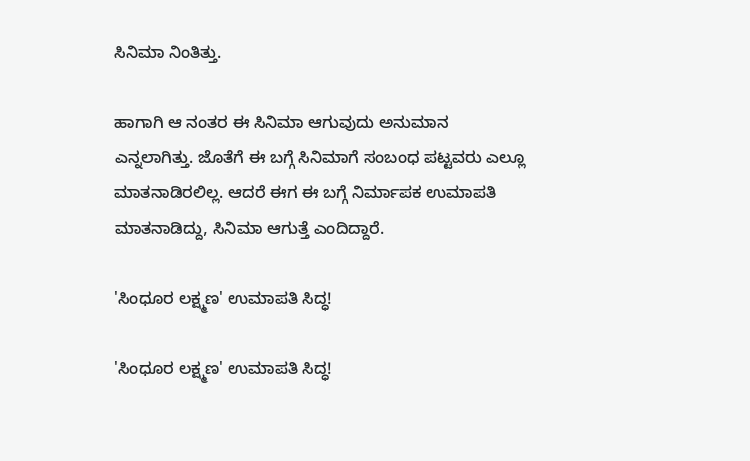ಸಿನಿಮಾ ನಿಂತಿತ್ತು.

ಹಾಗಾಗಿ ಆ ನಂತರ ಈ ಸಿನಿಮಾ ಆಗುವುದು ಅನುಮಾನ ಎನ್ನಲಾಗಿತ್ತು. ಜೊತೆಗೆ ಈ ಬಗ್ಗೆ ಸಿನಿಮಾಗೆ ಸಂಬಂಧ ಪಟ್ಟವರು ಎಲ್ಲೂ ಮಾತನಾಡಿರಲಿಲ್ಲ. ಆದರೆ ಈಗ ಈ ಬಗ್ಗೆ ನಿರ್ಮಾಪಕ ಉಮಾಪತಿ ಮಾತನಾಡಿದ್ದು, ಸಿನಿಮಾ ಆಗುತ್ತೆ ಎಂದಿದ್ದಾರೆ.

'ಸಿಂಧೂರ ಲಕ್ಷ್ಮಣ' ಉಮಾಪತಿ ಸಿದ್ಧ!

'ಸಿಂಧೂರ ಲಕ್ಷ್ಮಣ' ಉಮಾಪತಿ ಸಿದ್ಧ!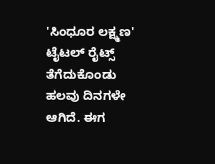'ಸಿಂಧೂರ ಲಕ್ಷ್ಮಣ' ಟೈಟಲ್ ರೈಟ್ಸ್ ತೆಗೆದುಕೊಂಡು ಹಲವು ದಿನಗಳೇ ಆಗಿದೆ. ಈಗ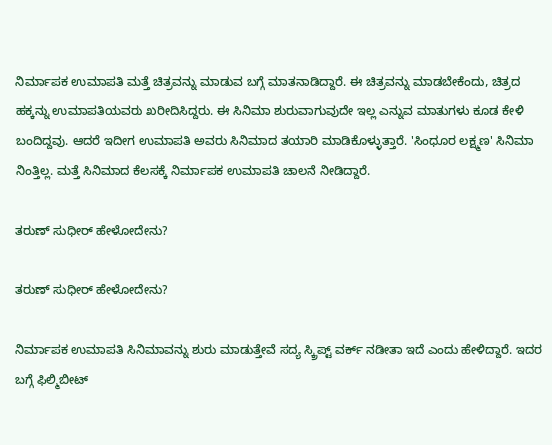ನಿರ್ಮಾಪಕ ಉಮಾಪತಿ ಮತ್ತೆ ಚಿತ್ರವನ್ನು ಮಾಡುವ ಬಗ್ಗೆ ಮಾತನಾಡಿದ್ದಾರೆ. ಈ ಚಿತ್ರವನ್ನು ಮಾಡಬೇಕೆಂದು, ಚಿತ್ರದ ಹಕ್ಕನ್ನು ಉಮಾಪತಿಯವರು ಖರೀದಿಸಿದ್ದರು. ಈ ಸಿನಿಮಾ ಶುರುವಾಗುವುದೇ ಇಲ್ಲ ಎನ್ನುವ ಮಾತುಗಳು ಕೂಡ ಕೇಳಿ ಬಂದಿದ್ದವು. ಆದರೆ ಇದೀಗ ಉಮಾಪತಿ ಅವರು ಸಿನಿಮಾದ ತಯಾರಿ ಮಾಡಿಕೊಳ್ಳುತ್ತಾರೆ. 'ಸಿಂಧೂರ ಲಕ್ಷ್ಮಣ' ಸಿನಿಮಾ ನಿಂತ್ತಿಲ್ಲ. ಮತ್ತೆ ಸಿನಿಮಾದ ಕೆಲಸಕ್ಕೆ ನಿರ್ಮಾಪಕ ಉಮಾಪತಿ ಚಾಲನೆ ನೀಡಿದ್ದಾರೆ.

ತರುಣ್ ಸುಧೀರ್ ಹೇಳೋದೇನು?

ತರುಣ್ ಸುಧೀರ್ ಹೇಳೋದೇನು?

ನಿರ್ಮಾಪಕ ಉಮಾಪತಿ ಸಿನಿಮಾವನ್ನು ಶುರು ಮಾಡುತ್ತೇವೆ ಸದ್ಯ ಸ್ಕ್ರಿಪ್ಟ್ ವರ್ಕ್ ನಡೀತಾ ಇದೆ ಎಂದು ಹೇಳಿದ್ದಾರೆ. ಇದರ ಬಗ್ಗೆ ಫಿಲ್ಮಿಬೀಟ್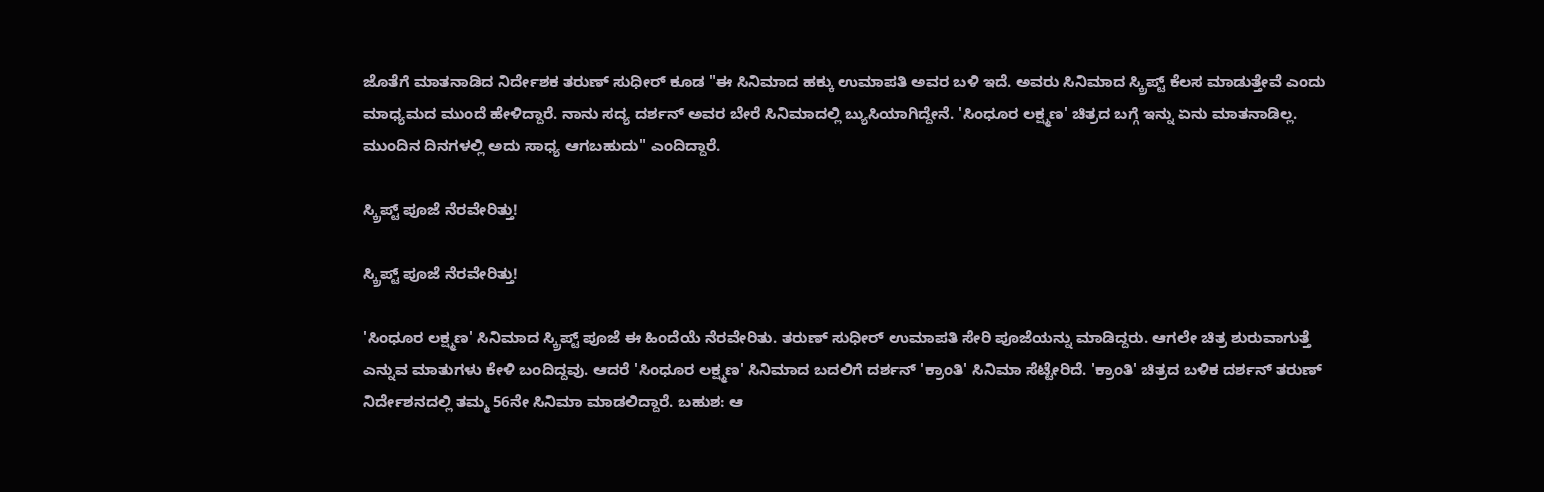ಜೊತೆಗೆ ಮಾತನಾಡಿದ ನಿರ್ದೇಶಕ ತರುಣ್ ಸುಧೀರ್ ಕೂಡ "ಈ ಸಿನಿಮಾದ ಹಕ್ಕು ಉಮಾಪತಿ ಅವರ ಬಳಿ ಇದೆ. ಅವರು ಸಿನಿಮಾದ ಸ್ಕ್ರಿಪ್ಟ್ ಕೆಲಸ ಮಾಡುತ್ತೇವೆ ಎಂದು ಮಾಧ್ಯಮದ ಮುಂದೆ ಹೇಳಿದ್ದಾರೆ. ನಾನು ಸದ್ಯ ದರ್ಶನ್ ಅವರ ಬೇರೆ ಸಿನಿಮಾದಲ್ಲಿ ಬ್ಯುಸಿಯಾಗಿದ್ದೇನೆ. 'ಸಿಂಧೂರ ಲಕ್ಷ್ಮಣ' ಚಿತ್ರದ ಬಗ್ಗೆ ಇನ್ನು ಏನು ಮಾತನಾಡಿಲ್ಲ. ಮುಂದಿನ ದಿನಗಳಲ್ಲಿ ಅದು ಸಾಧ್ಯ ಆಗಬಹುದು" ಎಂದಿದ್ದಾರೆ.

ಸ್ಕ್ರಿಪ್ಟ್ ಪೂಜೆ ನೆರವೇರಿತ್ತು!

ಸ್ಕ್ರಿಪ್ಟ್ ಪೂಜೆ ನೆರವೇರಿತ್ತು!

'ಸಿಂಧೂರ ಲಕ್ಷ್ಮಣ' ಸಿನಿಮಾದ ಸ್ಕ್ರಿಪ್ಟ್ ಪೂಜೆ ಈ ಹಿಂದೆಯೆ ನೆರವೇರಿತು. ತರುಣ್ ಸುಧೀರ್ ಉಮಾಪತಿ ಸೇರಿ ಪೂಜೆಯನ್ನು ಮಾಡಿದ್ದರು. ಆಗಲೇ ಚಿತ್ರ ಶುರುವಾಗುತ್ತೆ ಎನ್ನುವ ಮಾತುಗಳು ಕೇಳಿ ಬಂದಿದ್ದವು. ಆದರೆ 'ಸಿಂಧೂರ ಲಕ್ಷ್ಮಣ' ಸಿನಿಮಾದ ಬದಲಿಗೆ ದರ್ಶನ್ 'ಕ್ರಾಂತಿ' ಸಿನಿಮಾ ಸೆಟ್ಟೇರಿದೆ. 'ಕ್ರಾಂತಿ' ಚಿತ್ರದ ಬಳಿಕ ದರ್ಶನ್ ತರುಣ್ ನಿರ್ದೇಶನದಲ್ಲಿ ತಮ್ಮ 56ನೇ ಸಿನಿಮಾ ಮಾಡಲಿದ್ದಾರೆ. ಬಹುಶ: ಆ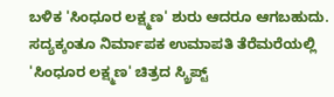ಬಳಿಕ 'ಸಿಂಧೂರ ಲಕ್ಷ್ಮಣ' ಶುರು ಆದರೂ ಆಗಬಹುದು. ಸದ್ಯಕ್ಕಂತೂ ನಿರ್ಮಾಪಕ ಉಮಾಪತಿ ತೆರೆಮರೆಯಲ್ಲಿ 'ಸಿಂಧೂರ ಲಕ್ಷ್ಮಣ' ಚಿತ್ರದ ಸ್ಕ್ರಿಪ್ಟ್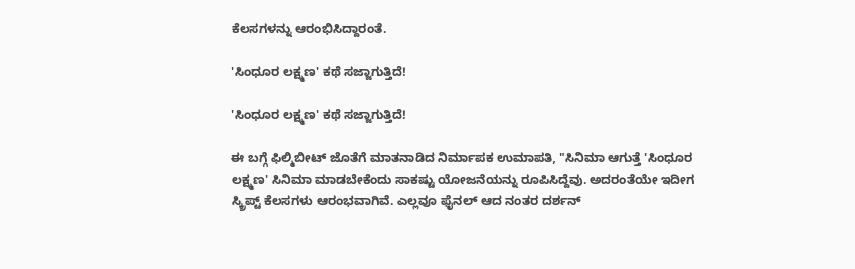ಕೆಲಸಗಳನ್ನು ಆರಂಭಿಸಿದ್ದಾರಂತೆ.

'ಸಿಂಧೂರ ಲಕ್ಷ್ಮಣ' ಕಥೆ ಸಜ್ಜಾಗುತ್ತಿದೆ!

'ಸಿಂಧೂರ ಲಕ್ಷ್ಮಣ' ಕಥೆ ಸಜ್ಜಾಗುತ್ತಿದೆ!

ಈ ಬಗ್ಗೆ ಫಿಲ್ಮಿಬೀಟ್ ಜೊತೆಗೆ ಮಾತನಾಡಿದ ನಿರ್ಮಾಪಕ ಉಮಾಪತಿ, "ಸಿನಿಮಾ ಆಗುತ್ತೆ 'ಸಿಂಧೂರ ಲಕ್ಷ್ಮಣ' ಸಿನಿಮಾ ಮಾಡಬೇಕೆಂದು ಸಾಕಷ್ಟು ಯೋಜನೆಯನ್ನು ರೂಪಿಸಿದ್ದೆವು. ಅದರಂತೆಯೇ ಇದೀಗ ಸ್ಕ್ರಿಪ್ಟ್ ಕೆಲಸಗಳು ಆರಂಭವಾಗಿವೆ. ಎಲ್ಲವೂ ಫೈನಲ್ ಆದ ನಂತರ ದರ್ಶನ್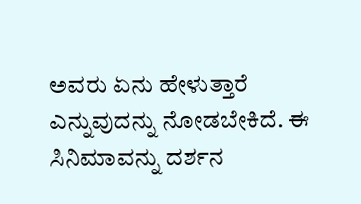ಅವರು ಏನು ಹೇಳುತ್ತಾರೆ ಎನ್ನುವುದನ್ನು ನೋಡಬೇಕಿದೆ. ಈ ಸಿನಿಮಾವನ್ನು ದರ್ಶನ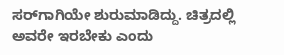ಸರ್‌ಗಾಗಿಯೇ ಶುರುಮಾಡಿದ್ದು. ಚಿತ್ರದಲ್ಲಿ ಅವರೇ ಇರಬೇಕು ಎಂದು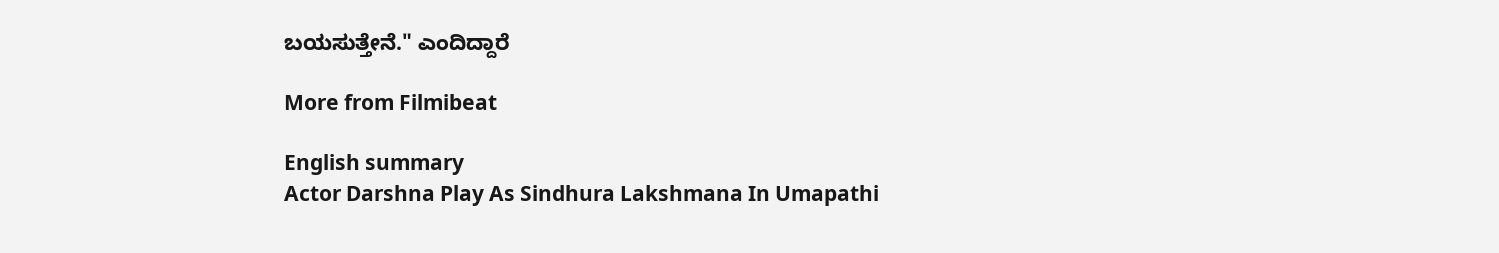ಬಯಸುತ್ತೇನೆ." ಎಂದಿದ್ದಾರೆ

More from Filmibeat

English summary
Actor Darshna Play As Sindhura Lakshmana In Umapathi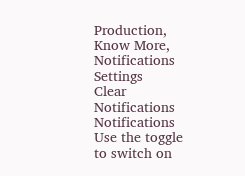Production, Know More,
Notifications
Settings
Clear Notifications
Notifications
Use the toggle to switch on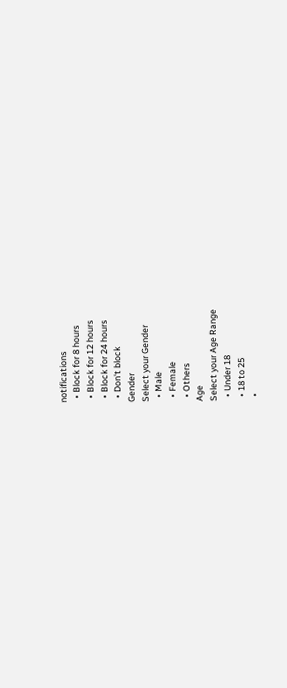notifications
  • Block for 8 hours
  • Block for 12 hours
  • Block for 24 hours
  • Don't block
Gender
Select your Gender
  • Male
  • Female
  • Others
Age
Select your Age Range
  • Under 18
  • 18 to 25
  •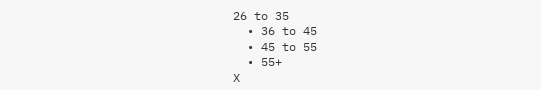26 to 35
  • 36 to 45
  • 45 to 55
  • 55+
X